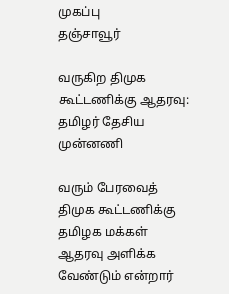முகப்பு
தஞ்சாவூர்

வருகிற திமுக கூட்டணிக்கு ஆதரவு: தமிழர் தேசிய முன்னணி

வரும் பேரவைத் திமுக கூட்டணிக்கு தமிழக மக்கள் ஆதரவு அளிக்க வேண்டும் என்றார்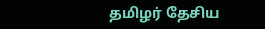தமிழர் தேசிய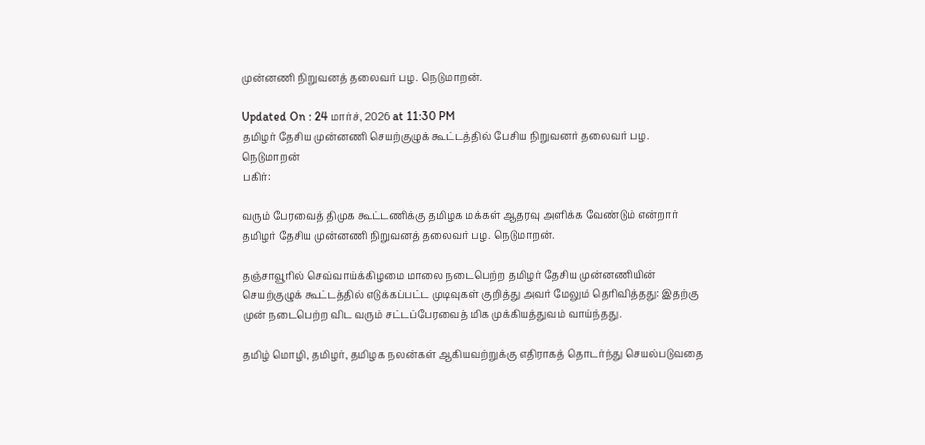முன்னணி நிறுவனத் தலைவர் பழ. நெடுமாறன்.

Updated On : 24 மார்ச், 2026 at 11:30 PM
தமிழர் தேசிய முன்னணி செயற்குழுக் கூட்டத்தில் பேசிய நிறுவனர் தலைவர் பழ. நெடுமாறன்
பகிர்:

வரும் பேரவைத் திமுக கூட்டணிக்கு தமிழக மக்கள் ஆதரவு அளிக்க வேண்டும் என்றார் தமிழர் தேசிய முன்னணி நிறுவனத் தலைவர் பழ. நெடுமாறன்.

தஞ்சாவூரில் செவ்வாய்க்கிழமை மாலை நடைபெற்ற தமிழர் தேசிய முன்னணியின் செயற்குழுக் கூட்டத்தில் எடுக்கப்பட்ட முடிவுகள் குறித்து அவர் மேலும் தெரிவித்தது: இதற்கு முன் நடைபெற்ற விட வரும் சட்டப்பேரவைத் மிக முக்கியத்துவம் வாய்ந்தது.

தமிழ் மொழி, தமிழர், தமிழக நலன்கள் ஆகியவற்றுக்கு எதிராகத் தொடர்ந்து செயல்படுவதை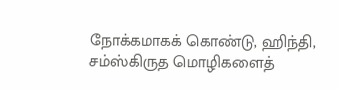நோக்கமாகக் கொண்டு, ஹிந்தி, சம்ஸ்கிருத மொழிகளைத்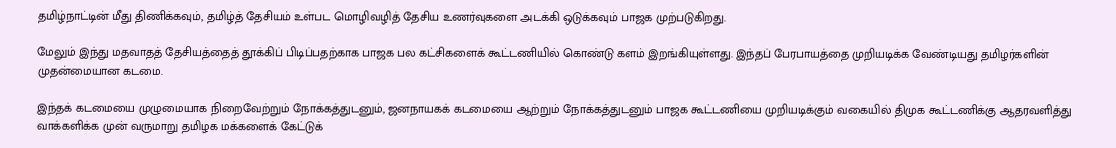தமிழ்நாட்டின் மீது திணிக்கவும், தமிழ்த் தேசியம் உள்பட மொழிவழித் தேசிய உணர்வுகளை அடக்கி ஒடுக்கவும் பாஜக முற்படுகிறது.

மேலும் இந்து மதவாதத் தேசியத்தைத் தூக்கிப் பிடிப்பதற்காக பாஜக பல கட்சிகளைக் கூட்டணியில் கொண்டு களம் இறங்கியுள்ளது. இந்தப் பேரபாயத்தை முறியடிக்க வேண்டியது தமிழர்களின் முதன்மையான கடமை.

இந்தக் கடமையை முழுமையாக நிறைவேற்றும் நோக்கத்துடனும், ஜனநாயகக் கடமையை ஆற்றும் நோக்கத்துடனும் பாஜக கூட்டணியை முறியடிக்கும் வகையில் திமுக கூட்டணிக்கு ஆதரவளித்து வாக்களிக்க முன் வருமாறு தமிழக மக்களைக் கேட்டுக்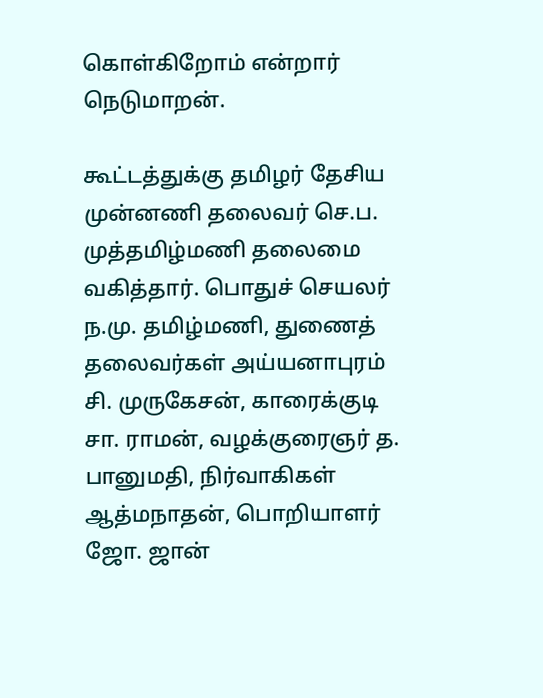கொள்கிறோம் என்றார் நெடுமாறன்.

கூட்டத்துக்கு தமிழர் தேசிய முன்னணி தலைவர் செ.ப. முத்தமிழ்மணி தலைமை வகித்தார். பொதுச் செயலர் ந.மு. தமிழ்மணி, துணைத் தலைவர்கள் அய்யனாபுரம் சி. முருகேசன், காரைக்குடி சா. ராமன், வழக்குரைஞர் த. பானுமதி, நிர்வாகிகள் ஆத்மநாதன், பொறியாளர் ஜோ. ஜான்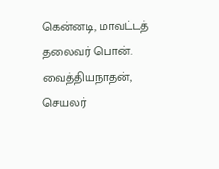கென்னடி, மாவட்டத் தலைவர் பொன். வைத்தியநாதன், செயலர்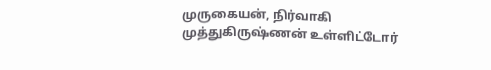முருகையன், நிர்வாகி முத்துகிருஷ்ணன் உள்ளிட்டோர்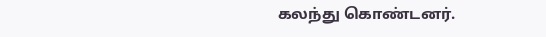கலந்து கொண்டனர்.